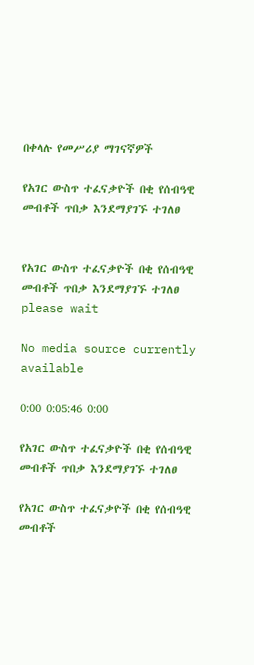በቀላሉ የመሥሪያ ማገናኛዎች

የአገር ውስጥ ተፈናቃዮች በቂ የሰብዓዊ መብቶች ጥበቃ እንደማያገኙ ተገለፀ


የአገር ውስጥ ተፈናቃዮች በቂ የሰብዓዊ መብቶች ጥበቃ እንደማያገኙ ተገለፀ
please wait

No media source currently available

0:00 0:05:46 0:00

የአገር ውስጥ ተፈናቃዮች በቂ የሰብዓዊ መብቶች ጥበቃ እንደማያገኙ ተገለፀ

የአገር ውስጥ ተፈናቃዮች በቂ የሰብዓዊ መብቶች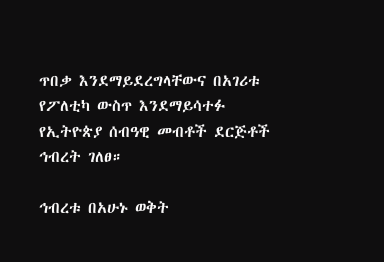ጥበቃ እንደማይደረግላቸውና በአገሪቱ የፖለቲካ ውስጥ እንደማይሳተፉ የኢትዮጵያ ሰብዓዊ መብቶች ደርጅቶች ኅብረት ገለፀ።

ኅብረቱ በአሁኑ ወቅት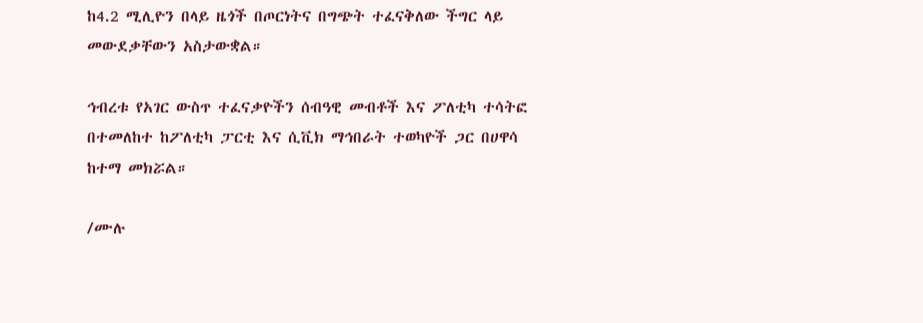ከ4.2 ሚሊዮን በላይ ዜጎች በጦርነትና በግጭት ተፈናቅለው ችግር ላይ መውደቃቸውን አስታውቋል።

ኅብረቱ የአገር ውስጥ ተፈናቃዮችን ሰብዓዊ መብቶች እና ፖለቲካ ተሳትፎ በተመለከተ ከፖለቲካ ፓርቲ እና ሲቪክ ማኅበራት ተወካዮች ጋር በሀዋሳ ከተማ መክሯል።

/ሙሉ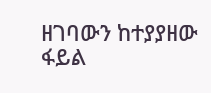ዘገባውን ከተያያዘው ፋይል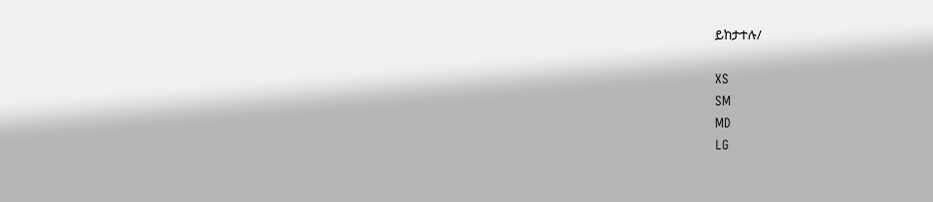ይከታተሉ/

XS
SM
MD
LG